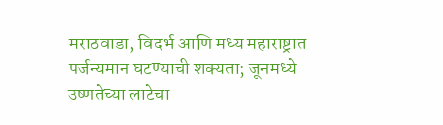मराठवाडा, विदर्भ आणि मध्य महाराष्ट्रात पर्जन्यमान घटण्याची शक्यता; जूनमध्ये उष्णतेच्या लाटेचा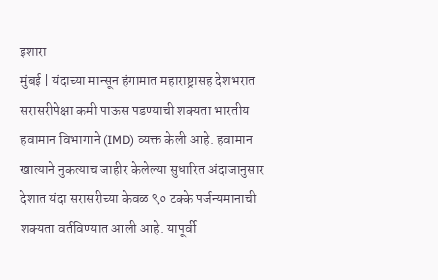इशारा
मुंबई | यंदाच्या मान्सून हंगामात महाराष्ट्रासह देशभरात सरासरीपेक्षा कमी पाऊस पडण्याची शक्यता भारतीय हवामान विभागाने (IMD) व्यक्त केली आहे. हवामान खात्याने नुकत्याच जाहीर केलेल्या सुधारित अंदाजानुसार देशात यंदा सरासरीच्या केवळ ९० टक्के पर्जन्यमानाची शक्यता वर्तविण्यात आली आहे. यापूर्वी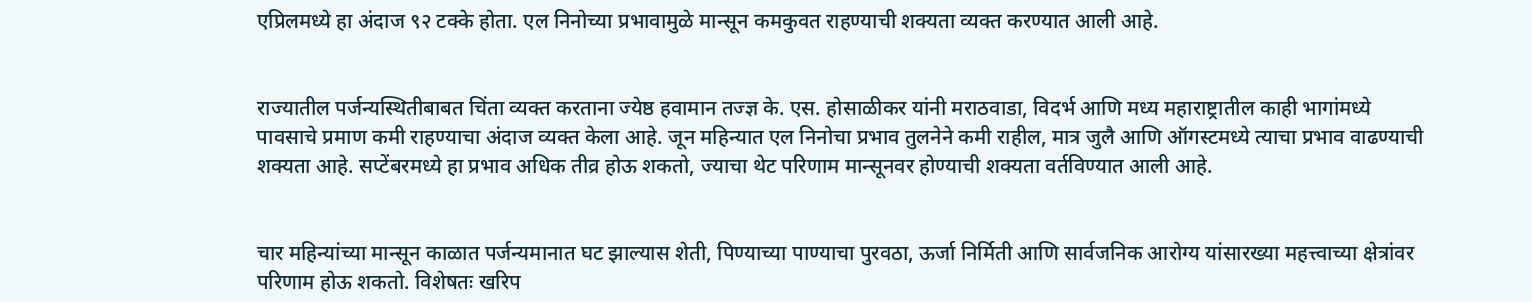एप्रिलमध्ये हा अंदाज ९२ टक्के होता. एल निनोच्या प्रभावामुळे मान्सून कमकुवत राहण्याची शक्यता व्यक्त करण्यात आली आहे.


राज्यातील पर्जन्यस्थितीबाबत चिंता व्यक्त करताना ज्येष्ठ हवामान तज्ज्ञ के. एस. होसाळीकर यांनी मराठवाडा, विदर्भ आणि मध्य महाराष्ट्रातील काही भागांमध्ये पावसाचे प्रमाण कमी राहण्याचा अंदाज व्यक्त केला आहे. जून महिन्यात एल निनोचा प्रभाव तुलनेने कमी राहील, मात्र जुलै आणि ऑगस्टमध्ये त्याचा प्रभाव वाढण्याची शक्यता आहे. सप्टेंबरमध्ये हा प्रभाव अधिक तीव्र होऊ शकतो, ज्याचा थेट परिणाम मान्सूनवर होण्याची शक्यता वर्तविण्यात आली आहे.


चार महिन्यांच्या मान्सून काळात पर्जन्यमानात घट झाल्यास शेती, पिण्याच्या पाण्याचा पुरवठा, ऊर्जा निर्मिती आणि सार्वजनिक आरोग्य यांसारख्या महत्त्वाच्या क्षेत्रांवर परिणाम होऊ शकतो. विशेषतः खरिप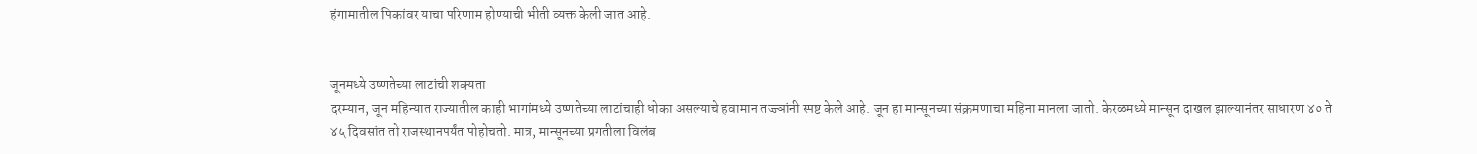हंगामातील पिकांवर याचा परिणाम होण्याची भीती व्यक्त केली जात आहे.


जूनमध्ये उष्णतेच्या लाटांची शक्यता
दरम्यान, जून महिन्यात राज्यातील काही भागांमध्ये उष्णतेच्या लाटांचाही धोका असल्याचे हवामान तज्ज्ञांनी स्पष्ट केले आहे. जून हा मान्सूनच्या संक्रमणाचा महिना मानला जातो. केरळमध्ये मान्सून दाखल झाल्यानंतर साधारण ४० ते ४५ दिवसांत तो राजस्थानपर्यंत पोहोचतो. मात्र, मान्सूनच्या प्रगतीला विलंब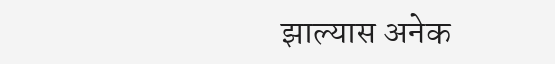झाल्यास अनेक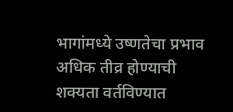भागांमध्ये उष्णतेचा प्रभाव अधिक तीव्र होण्याची शक्यता वर्तविण्यात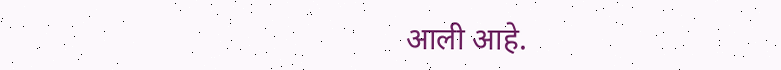आली आहे.